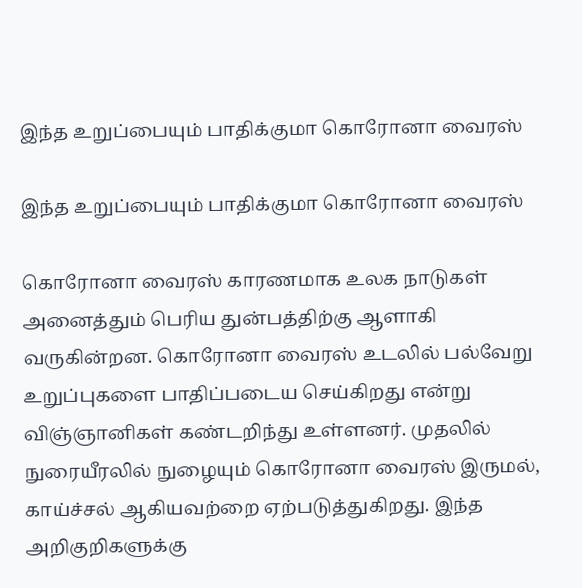இந்த உறுப்பையும் பாதிக்குமா கொரோனா வைரஸ்

இந்த உறுப்பையும் பாதிக்குமா கொரோனா வைரஸ்

கொரோனா வைரஸ் காரணமாக உலக நாடுகள் அனைத்தும் பெரிய துன்பத்திற்கு ஆளாகி வருகின்றன. கொரோனா வைரஸ் உடலில் பல்வேறு உறுப்புகளை பாதிப்படைய செய்கிறது என்று விஞ்ஞானிகள் கண்டறிந்து உள்ளனர். முதலில் நுரையீரலில் நுழையும் கொரோனா வைரஸ் இருமல், காய்ச்சல் ஆகியவற்றை ஏற்படுத்துகிறது. இந்த அறிகுறிகளுக்கு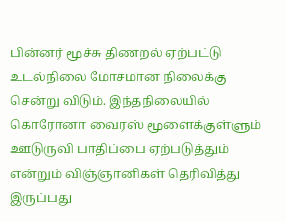பின்னர் மூச்சு திணறல் ஏற்பட்டு உடல்நிலை மோசமான நிலைக்கு சென்று விடும். இந்தநிலையில் கொரோனா வைரஸ் மூளைக்குள்ளும் ஊடுருவி பாதிப்பை ஏற்படுத்தும் என்றும் விஞ்ஞானிகள் தெரிவித்து இருப்பது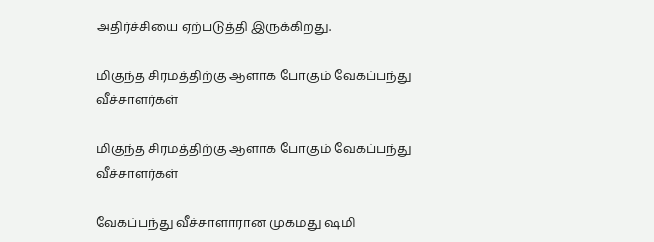அதிர்ச்சியை ஏற்படுத்தி இருக்கிறது.

மிகுந்த சிரமத்திற்கு ஆளாக போகும் வேகப்பந்து வீச்சாளர்கள்

மிகுந்த சிரமத்திற்கு ஆளாக போகும் வேகப்பந்து வீச்சாளர்கள்

வேகப்பந்து வீச்சாளாரான முகமது ஷமி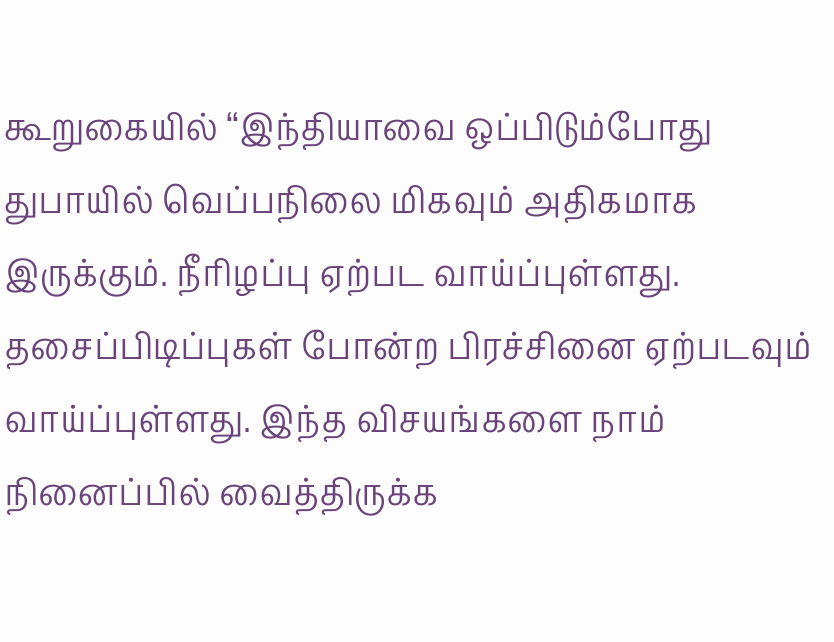கூறுகையில் ‘‘இந்தியாவை ஒப்பிடும்போது  துபாயில் வெப்பநிலை மிகவும் அதிகமாக இருக்கும். நீரிழப்பு ஏற்பட வாய்ப்புள்ளது. தசைப்பிடிப்புகள் போன்ற பிரச்சினை ஏற்படவும் வாய்ப்புள்ளது. இந்த விசயங்களை நாம் நினைப்பில் வைத்திருக்க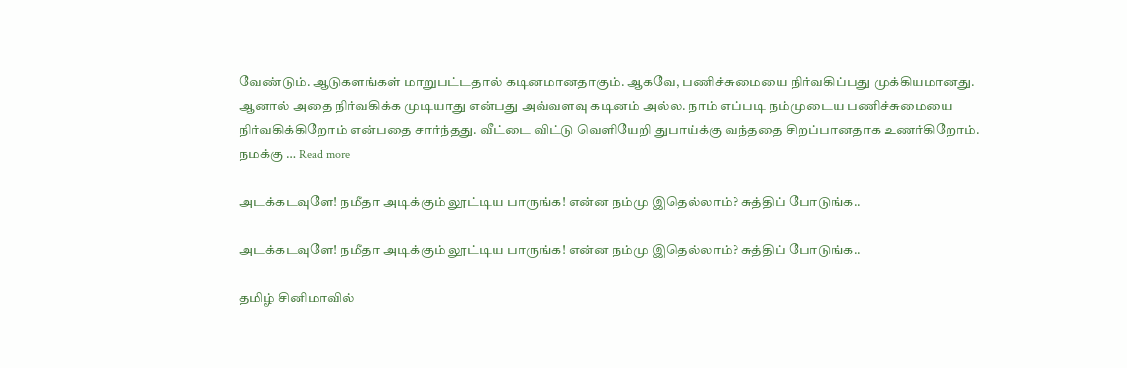வேண்டும். ஆடுகளங்கள் மாறுபட்டதால் கடினமானதாகும். ஆகவே, பணிச்சுமையை நிர்வகிப்பது முக்கியமானது. ஆனால் அதை நிர்வகிக்க முடியாது என்பது அவ்வளவு கடினம் அல்ல. நாம் எப்படி நம்முடைய பணிச்சுமையை நிர்வகிக்கிறோம் என்பதை சார்ந்தது. வீட்டை விட்டு வெளியேறி துபாய்க்கு வந்ததை சிறப்பானதாக உணர்கிறோம். நமக்கு … Read more

அடக்கடவுளே! நமீதா அடிக்கும் லூட்டிய பாருங்க! என்ன நம்மு இதெல்லாம்? சுத்திப் போடுங்க..

அடக்கடவுளே! நமீதா அடிக்கும் லூட்டிய பாருங்க! என்ன நம்மு இதெல்லாம்? சுத்திப் போடுங்க..

தமிழ் சினிமாவில்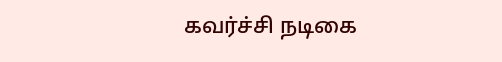கவர்ச்சி நடிகை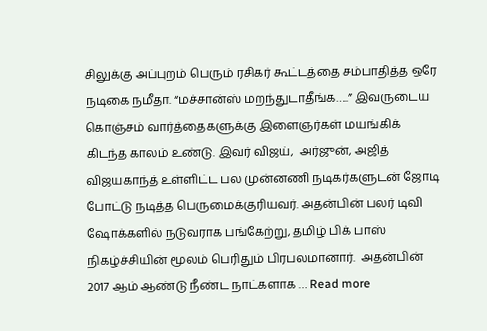சிலுக்கு அப்புறம் பெரும் ரசிகர் கூட்டத்தை சம்பாதித்த ஒரே நடிகை நமீதா. “மச்சான்ஸ் மறந்துடாதீங்க…..” இவருடைய கொஞ்சம் வார்த்தைகளுக்கு இளைஞர்கள் மயங்கிக் கிடந்த காலம் உண்டு. இவர் விஜய்,  அர்ஜுன், அஜித் விஜயகாந்த் உள்ளிட்ட பல முன்னணி நடிகர்களுடன் ஜோடி போட்டு நடித்த பெருமைக்குரியவர். அதன்பின் பலர் டிவி ஷோக்களில் நடுவராக பங்கேற்று, தமிழ் பிக் பாஸ் நிகழ்ச்சியின் மூலம் பெரிதும் பிரபலமானார்.  அதன்பின் 2017 ஆம் ஆண்டு நீண்ட நாட்களாக … Read more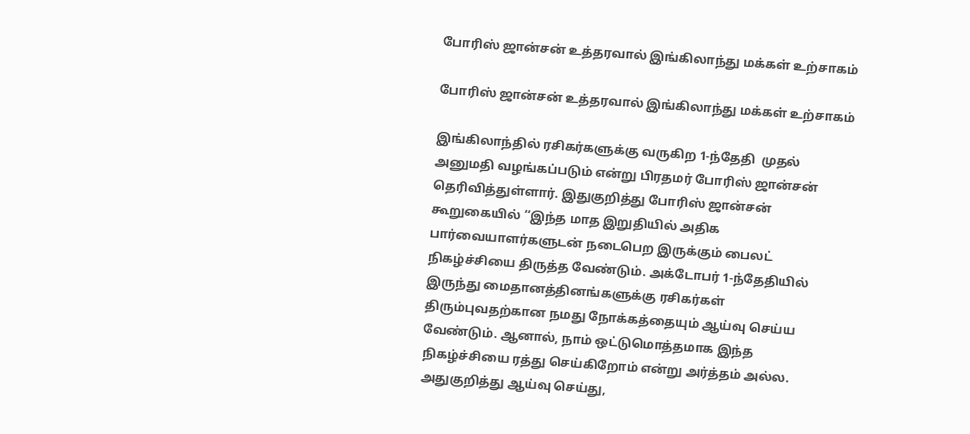போரிஸ் ஜான்சன் உத்தரவால் இங்கிலாந்து மக்கள் உற்சாகம்

போரிஸ் ஜான்சன் உத்தரவால் இங்கிலாந்து மக்கள் உற்சாகம்

இங்கிலாந்தில் ரசிகர்களுக்கு வருகிற 1-ந்தேதி  முதல் அனுமதி வழங்கப்படும் என்று பிரதமர் போரிஸ் ஜான்சன் தெரிவித்துள்ளார். இதுகுறித்து போரிஸ் ஜான்சன் கூறுகையில் ‘‘இந்த மாத இறுதியில் அதிக பார்வையாளர்களுடன் நடைபெற இருக்கும் பைலட் நிகழ்ச்சியை திருத்த வேண்டும். அக்டோபர் 1-ந்தேதியில் இருந்து மைதானத்தினங்களுக்கு ரசிகர்கள் திரும்புவதற்கான நமது நோக்கத்தையும் ஆய்வு செய்ய வேண்டும். ஆனால், நாம் ஒட்டுமொத்தமாக இந்த நிகழ்ச்சியை ரத்து செய்கிறோம் என்று அர்த்தம் அல்ல. அதுகுறித்து ஆய்வு செய்து,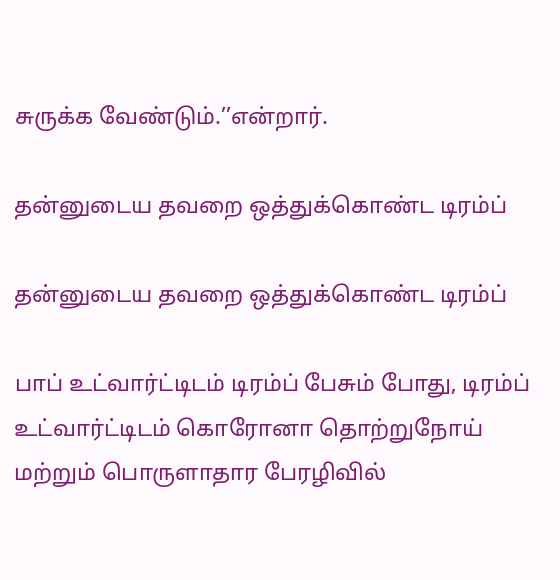சுருக்க வேண்டும்.’’என்றார்.

தன்னுடைய தவறை ஒத்துக்கொண்ட டிரம்ப்

தன்னுடைய தவறை ஒத்துக்கொண்ட டிரம்ப்

பாப் உட்வார்ட்டிடம் டிரம்ப் பேசும் போது, டிரம்ப் உட்வார்ட்டிடம் கொரோனா தொற்றுநோய் மற்றும் பொருளாதார பேரழிவில்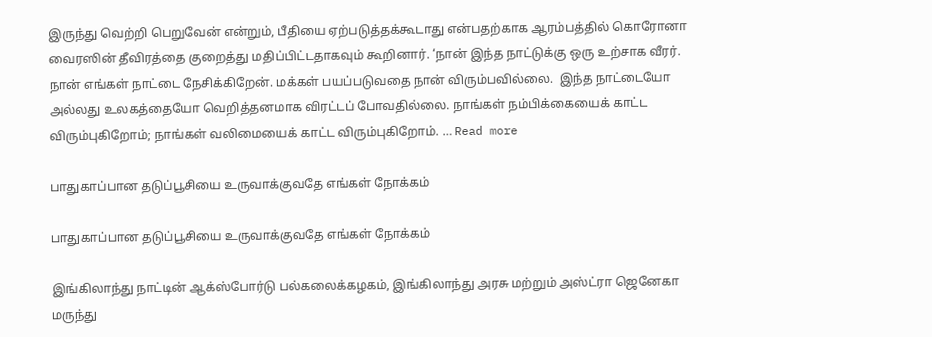இருந்து வெற்றி பெறுவேன் என்றும், பீதியை ஏற்படுத்தக்கூடாது என்பதற்காக ஆரம்பத்தில் கொரோனா வைரஸின் தீவிரத்தை குறைத்து மதிப்பிட்டதாகவும் கூறினார். ‘நான் இந்த நாட்டுக்கு ஒரு உற்சாக வீரர். நான் எங்கள் நாட்டை நேசிக்கிறேன். மக்கள் பயப்படுவதை நான் விரும்பவில்லை.  இந்த நாட்டையோ அல்லது உலகத்தையோ வெறித்தனமாக விரட்டப் போவதில்லை. நாங்கள் நம்பிக்கையைக் காட்ட விரும்புகிறோம்; நாங்கள் வலிமையைக் காட்ட விரும்புகிறோம். … Read more

பாதுகாப்பான தடுப்பூசியை உருவாக்குவதே எங்கள் நோக்கம்

பாதுகாப்பான தடுப்பூசியை உருவாக்குவதே எங்கள் நோக்கம்

இங்கிலாந்து நாட்டின் ஆக்ஸ்போர்டு பல்கலைக்கழகம், இங்கிலாந்து அரசு மற்றும் அஸ்ட்ரா ஜெனேகா மருந்து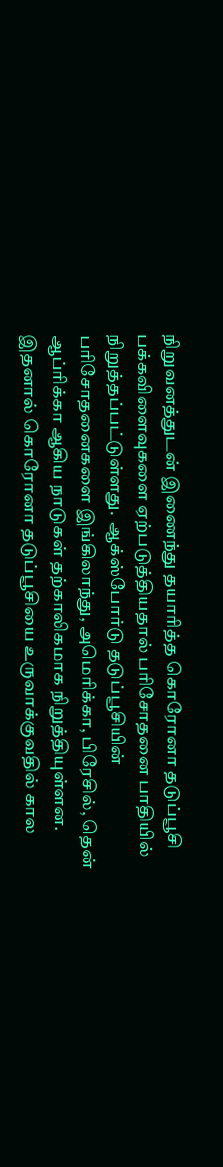நிறுவனத்துடன் இணைந்து தயாரித்த கொரோனா தடுப்பூசி பக்கவிளைவுகளை ஏற்படுத்தியதால் பரிசோதனை பாதியில் நிறுத்தப்பட்டுள்ளது.  ஆக்ஸ்போர்டு தடுப்பூசியின் பரிசோதனைகளை இங்கிலாந்து, அமெரிக்கா, பிரேசில், தென் ஆப்ரிக்கா ஆகிய நாடுகள் தற்காலிகமாக நிறுத்தியுள்ளன. இதனால் கொரோனா தடுப்பூசியை உருவாக்குவதில் கால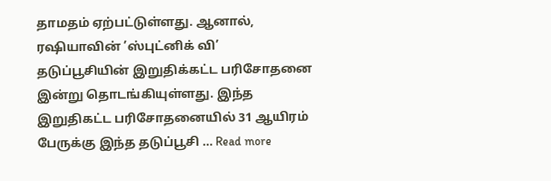தாமதம் ஏற்பட்டுள்ளது. ஆனால், ரஷியாவின் ’ஸ்புட்னிக் வி’ தடுப்பூசியின் இறுதிக்கட்ட பரிசோதனை இன்று தொடங்கியுள்ளது. இந்த இறுதிகட்ட பரிசோதனையில் 31 ஆயிரம் பேருக்கு இந்த தடுப்பூசி … Read more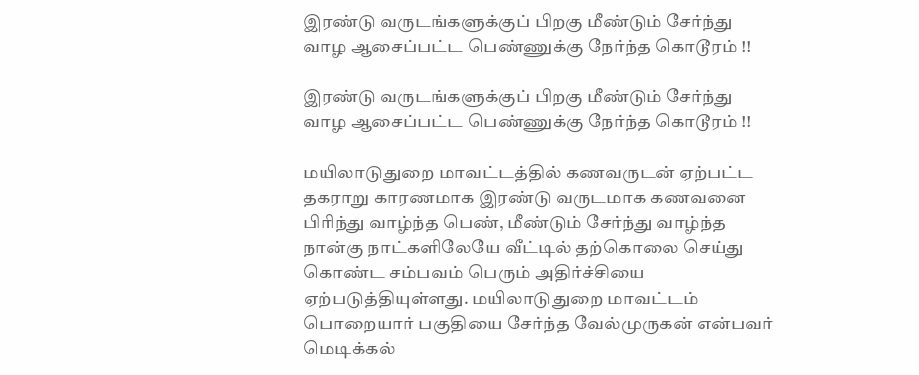இரண்டு வருடங்களுக்குப் பிறகு மீண்டும் சேர்ந்து வாழ ஆசைப்பட்ட பெண்ணுக்கு நேர்ந்த கொடூரம் !!

இரண்டு வருடங்களுக்குப் பிறகு மீண்டும் சேர்ந்து வாழ ஆசைப்பட்ட பெண்ணுக்கு நேர்ந்த கொடூரம் !!

மயிலாடுதுறை மாவட்டத்தில் கணவருடன் ஏற்பட்ட தகராறு காரணமாக இரண்டு வருடமாக கணவனை பிரிந்து வாழ்ந்த பெண், மீண்டும் சேர்ந்து வாழ்ந்த நான்கு நாட்களிலேயே வீட்டில் தற்கொலை செய்து கொண்ட சம்பவம் பெரும் அதிர்ச்சியை ஏற்படுத்தியுள்ளது. மயிலாடுதுறை மாவட்டம் பொறையார் பகுதியை சேர்ந்த வேல்முருகன் என்பவர் மெடிக்கல்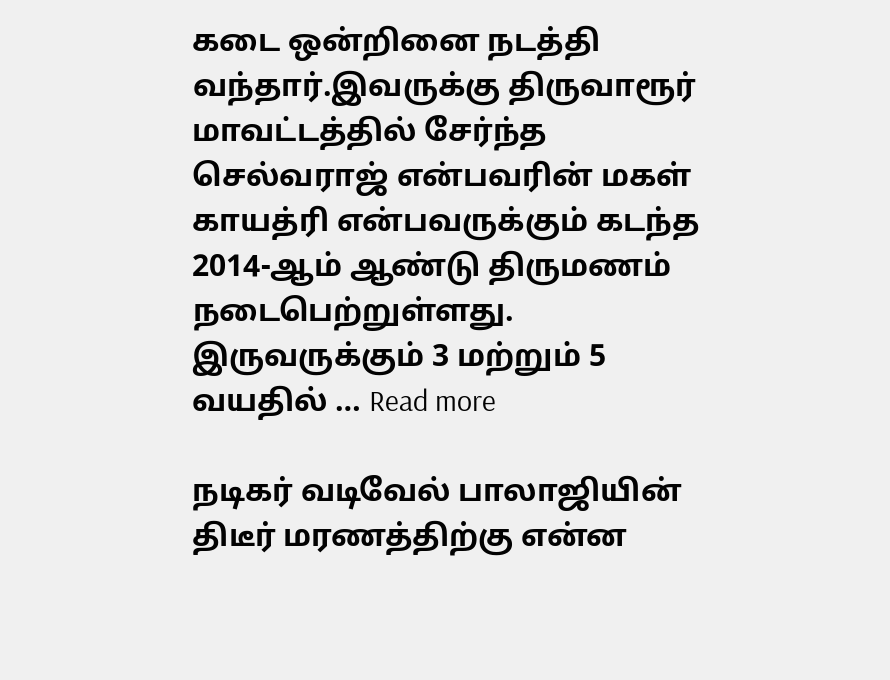கடை ஒன்றினை நடத்தி வந்தார்.இவருக்கு திருவாரூர் மாவட்டத்தில் சேர்ந்த செல்வராஜ் என்பவரின் மகள் காயத்ரி என்பவருக்கும் கடந்த 2014-ஆம் ஆண்டு திருமணம் நடைபெற்றுள்ளது. இருவருக்கும் 3 மற்றும் 5 வயதில் … Read more

நடிகர் வடிவேல் பாலாஜியின் திடீர் மரணத்திற்கு என்ன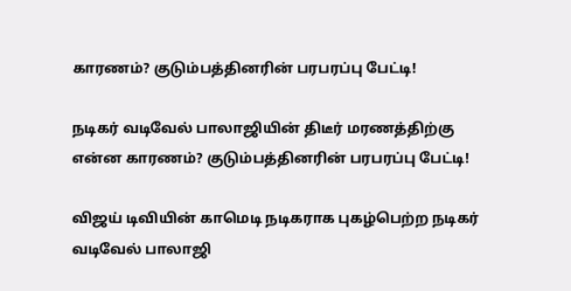காரணம்? குடும்பத்தினரின் பரபரப்பு பேட்டி!

நடிகர் வடிவேல் பாலாஜியின் திடீர் மரணத்திற்கு என்ன காரணம்? குடும்பத்தினரின் பரபரப்பு பேட்டி!

விஜய் டிவியின் காமெடி நடிகராக புகழ்பெற்ற நடிகர் வடிவேல் பாலாஜி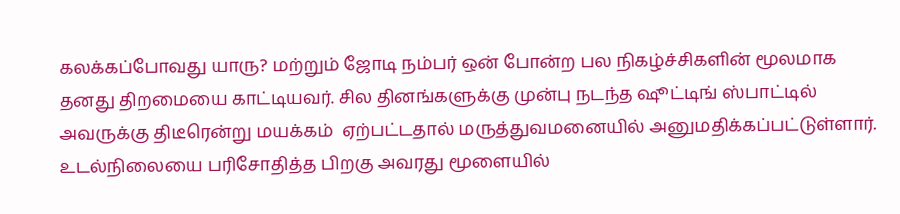கலக்கப்போவது யாரு? மற்றும் ஜோடி நம்பர் ஒன் போன்ற பல நிகழ்ச்சிகளின் மூலமாக தனது திறமையை காட்டியவர். சில தினங்களுக்கு முன்பு நடந்த ஷூட்டிங் ஸ்பாட்டில் அவருக்கு திடீரென்று மயக்கம்  ஏற்பட்டதால் மருத்துவமனையில் அனுமதிக்கப்பட்டுள்ளார். உடல்நிலையை பரிசோதித்த பிறகு அவரது மூளையில்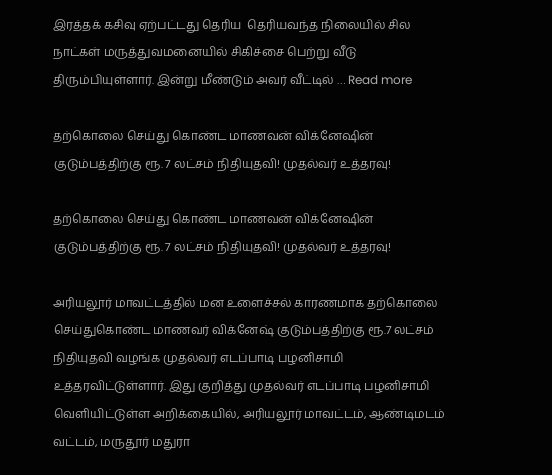இரத்தக் கசிவு ஏற்பட்டது தெரிய  தெரியவந்த நிலையில் சில நாட்கள் மருத்துவமனையில் சிகிச்சை பெற்று வீடு திரும்பியுள்ளார். இன்று மீண்டும் அவர் வீட்டில் … Read more

தற்கொலை செய்து கொண்ட மாணவன் விக்னேஷின் குடும்பத்திற்கு ரூ. 7 லட்சம் நிதியுதவி! முதல்வர் உத்தரவு!

தற்கொலை செய்து கொண்ட மாணவன் விக்னேஷின் குடும்பத்திற்கு ரூ. 7 லட்சம் நிதியுதவி! முதல்வர் உத்தரவு!

அரியலூர் மாவட்டத்தில் மன உளைச்சல் காரணமாக தற்கொலை செய்துகொண்ட மாணவர் விக்னேஷ் குடும்பத்திற்கு ரூ.7 லட்சம் நிதியுதவி வழங்க முதல்வர் எடப்பாடி பழனிசாமி உத்தரவிட்டுள்ளார். இது குறித்து முதல்வர் எடப்பாடி பழனிசாமி வெளியிட்டுள்ள அறிக்கையில், அரியலூர் மாவட்டம், ஆண்டிமடம் வட்டம், மருதூர் மதுரா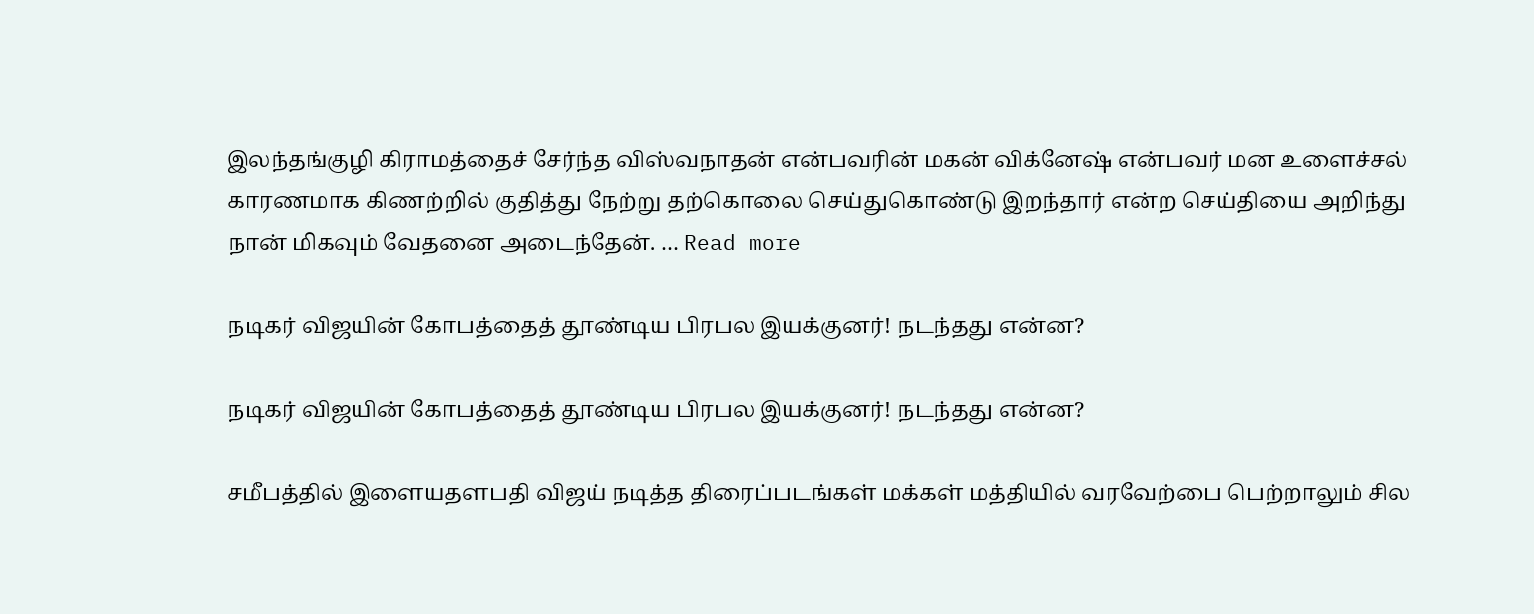இலந்தங்குழி கிராமத்தைச் சேர்ந்த விஸ்வநாதன் என்பவரின் மகன் விக்னேஷ் என்பவர் மன உளைச்சல் காரணமாக கிணற்றில் குதித்து நேற்று தற்கொலை செய்துகொண்டு இறந்தார் என்ற செய்தியை அறிந்து நான் மிகவும் வேதனை அடைந்தேன். … Read more

நடிகர் விஜயின் கோபத்தைத் தூண்டிய பிரபல இயக்குனர்! நடந்தது என்ன?

நடிகர் விஜயின் கோபத்தைத் தூண்டிய பிரபல இயக்குனர்! நடந்தது என்ன?

சமீபத்தில் இளையதளபதி விஜய் நடித்த திரைப்படங்கள் மக்கள் மத்தியில் வரவேற்பை பெற்றாலும் சில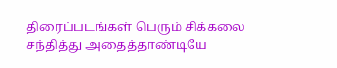திரைப்படங்கள் பெரும் சிக்கலை சந்தித்து அதைத்தாண்டியே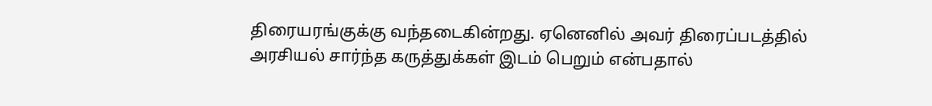திரையரங்குக்கு வந்தடைகின்றது. ஏனெனில் அவர் திரைப்படத்தில் அரசியல் சார்ந்த கருத்துக்கள் இடம் பெறும் என்பதால்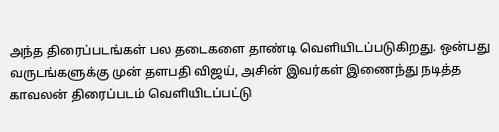அந்த திரைப்படங்கள் பல தடைகளை தாண்டி வெளியிடப்படுகிறது. ஒன்பது வருடங்களுக்கு முன் தளபதி விஜய், அசின் இவர்கள் இணைந்து நடித்த காவலன் திரைப்படம் வெளியிடப்பட்டு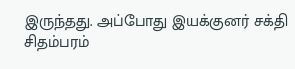இருந்தது. அப்போது இயக்குனர் சக்தி சிதம்பரம்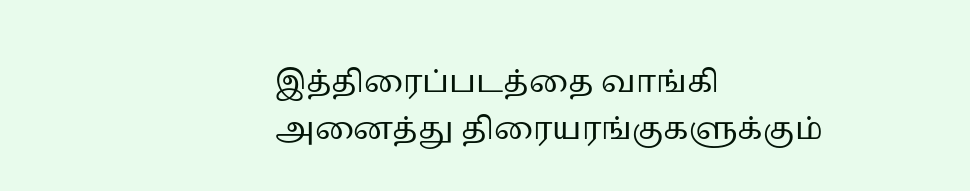இத்திரைப்படத்தை வாங்கி அனைத்து திரையரங்குகளுக்கும்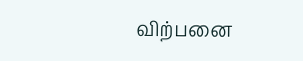விற்பனை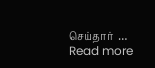செய்தார்  … Read more